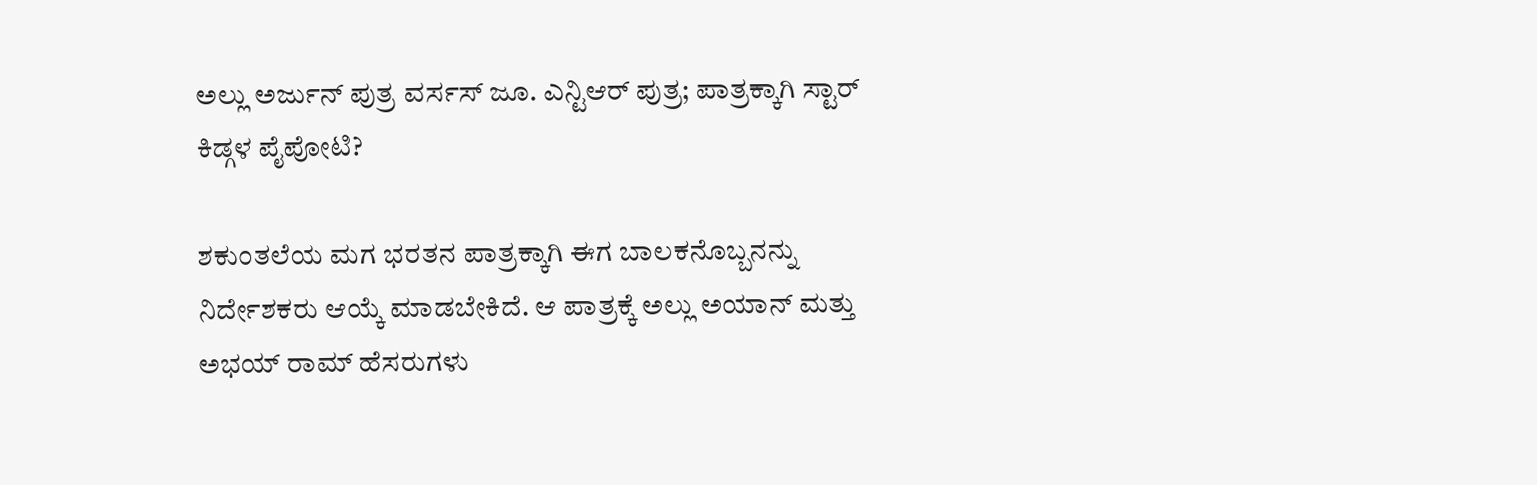ಅಲ್ಲು ಅರ್ಜುನ್ ಪುತ್ರ ವರ್ಸಸ್ ಜೂ. ಎನ್ಟಿಆರ್ ಪುತ್ರ; ಪಾತ್ರಕ್ಕಾಗಿ ಸ್ಟಾರ್ ಕಿಡ್ಗಳ ಪೈಪೋಟಿ?

ಶಕುಂತಲೆಯ ಮಗ ಭರತನ ಪಾತ್ರಕ್ಕಾಗಿ ಈಗ ಬಾಲಕನೊಬ್ಬನನ್ನು ನಿರ್ದೇಶಕರು ಆಯ್ಕೆ ಮಾಡಬೇಕಿದೆ. ಆ ಪಾತ್ರಕ್ಕೆ ಅಲ್ಲು ಅಯಾನ್ ಮತ್ತು ಅಭಯ್ ರಾಮ್ ಹೆಸರುಗಳು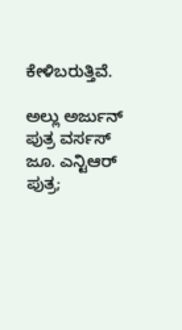ಕೇಳಿಬರುತ್ತಿವೆ.

ಅಲ್ಲು ಅರ್ಜುನ್ ಪುತ್ರ ವರ್ಸಸ್ ಜೂ. ಎನ್ಟಿಆರ್ ಪುತ್ರ;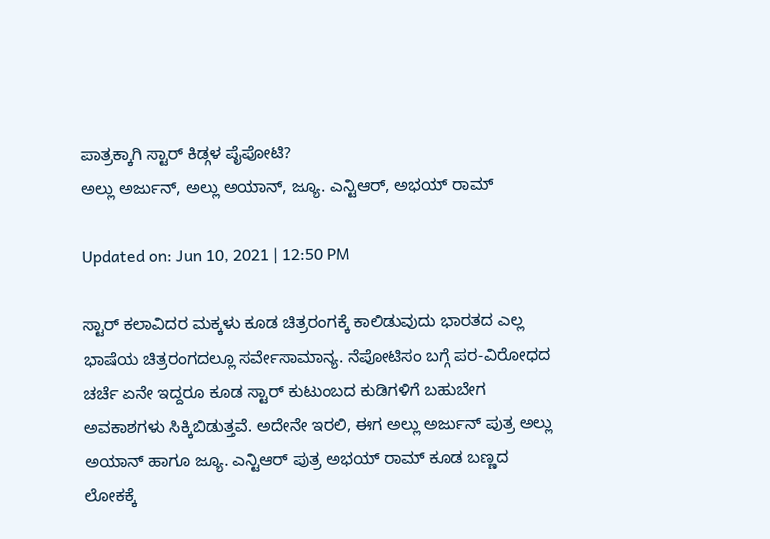ಪಾತ್ರಕ್ಕಾಗಿ ಸ್ಟಾರ್ ಕಿಡ್ಗಳ ಪೈಪೋಟಿ?
ಅಲ್ಲು ಅರ್ಜುನ್, ಅಲ್ಲು ಅಯಾನ್, ಜ್ಯೂ. ಎನ್ಟಿಆರ್, ಅಭಯ್ ರಾಮ್

Updated on: Jun 10, 2021 | 12:50 PM

ಸ್ಟಾರ್ ಕಲಾವಿದರ ಮಕ್ಕಳು ಕೂಡ ಚಿತ್ರರಂಗಕ್ಕೆ ಕಾಲಿಡುವುದು ಭಾರತದ ಎಲ್ಲ ಭಾಷೆಯ ಚಿತ್ರರಂಗದಲ್ಲೂ ಸರ್ವೇಸಾಮಾನ್ಯ. ನೆಪೋಟಿಸಂ ಬಗ್ಗೆ ಪರ-ವಿರೋಧದ ಚರ್ಚೆ ಏನೇ ಇದ್ದರೂ ಕೂಡ ಸ್ಟಾರ್ ಕುಟುಂಬದ ಕುಡಿಗಳಿಗೆ ಬಹುಬೇಗ ಅವಕಾಶಗಳು ಸಿಕ್ಕಿಬಿಡುತ್ತವೆ. ಅದೇನೇ ಇರಲಿ, ಈಗ ಅಲ್ಲು ಅರ್ಜುನ್ ಪುತ್ರ ಅಲ್ಲು ಅಯಾನ್ ಹಾಗೂ ಜ್ಯೂ. ಎನ್ಟಿಆರ್ ಪುತ್ರ ಅಭಯ್ ರಾಮ್ ಕೂಡ ಬಣ್ಣದ ಲೋಕಕ್ಕೆ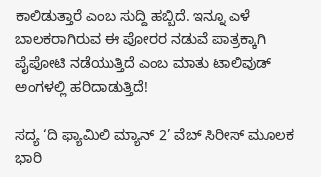ಕಾಲಿಡುತ್ತಾರೆ ಎಂಬ ಸುದ್ದಿ ಹಬ್ಬಿದೆ. ಇನ್ನೂ ಎಳೆ ಬಾಲಕರಾಗಿರುವ ಈ ಪೋರರ ನಡುವೆ ಪಾತ್ರಕ್ಕಾಗಿ ಪೈಪೋಟಿ ನಡೆಯುತ್ತಿದೆ ಎಂಬ ಮಾತು ಟಾಲಿವುಡ್ ಅಂಗಳಲ್ಲಿ ಹರಿದಾಡುತ್ತಿದೆ!

ಸದ್ಯ ‘ದಿ ಫ್ಯಾಮಿಲಿ ಮ್ಯಾನ್ 2’ ವೆಬ್ ಸಿರೀಸ್ ಮೂಲಕ ಭಾರಿ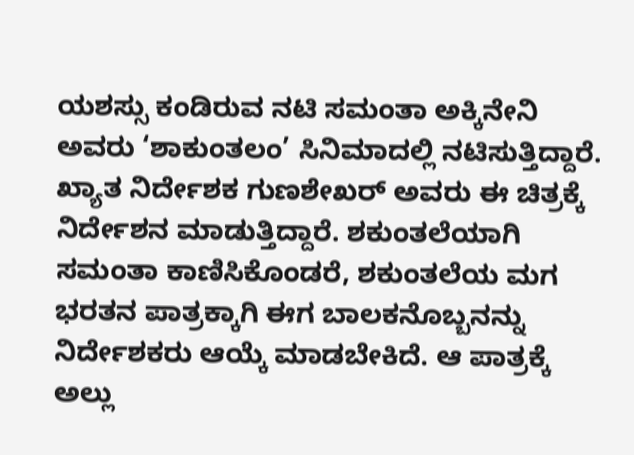ಯಶಸ್ಸು ಕಂಡಿರುವ ನಟಿ ಸಮಂತಾ ಅಕ್ಕಿನೇನಿ ಅವರು ‘ಶಾಕುಂತಲಂ’ ಸಿನಿಮಾದಲ್ಲಿ ನಟಿಸುತ್ತಿದ್ದಾರೆ. ಖ್ಯಾತ ನಿರ್ದೇಶಕ ಗುಣಶೇಖರ್ ಅವರು ಈ ಚಿತ್ರಕ್ಕೆ ನಿರ್ದೇಶನ ಮಾಡುತ್ತಿದ್ದಾರೆ. ಶಕುಂತಲೆಯಾಗಿ ಸಮಂತಾ ಕಾಣಿಸಿಕೊಂಡರೆ, ಶಕುಂತಲೆಯ ಮಗ ಭರತನ ಪಾತ್ರಕ್ಕಾಗಿ ಈಗ ಬಾಲಕನೊಬ್ಬನನ್ನು ನಿರ್ದೇಶಕರು ಆಯ್ಕೆ ಮಾಡಬೇಕಿದೆ. ಆ ಪಾತ್ರಕ್ಕೆ ಅಲ್ಲು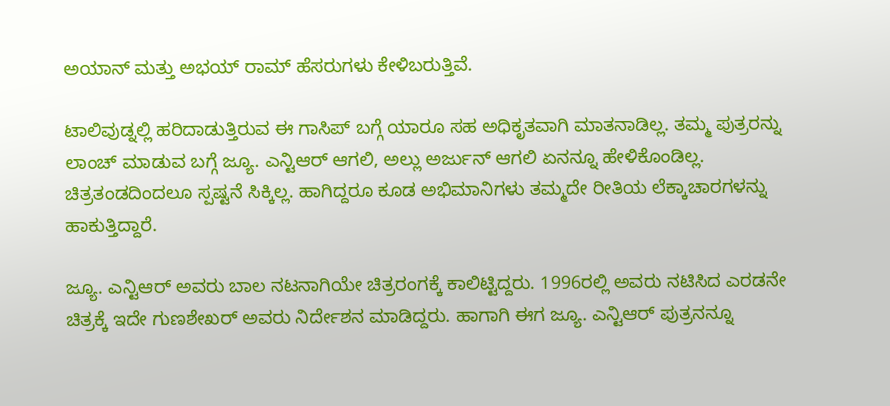ಅಯಾನ್ ಮತ್ತು ಅಭಯ್ ರಾಮ್ ಹೆಸರುಗಳು ಕೇಳಿಬರುತ್ತಿವೆ.

ಟಾಲಿವುಡ್ನಲ್ಲಿ ಹರಿದಾಡುತ್ತಿರುವ ಈ ಗಾಸಿಪ್ ಬಗ್ಗೆ ಯಾರೂ ಸಹ ಅಧಿಕೃತವಾಗಿ ಮಾತನಾಡಿಲ್ಲ. ತಮ್ಮ ಪುತ್ರರನ್ನು ಲಾಂಚ್ ಮಾಡುವ ಬಗ್ಗೆ ಜ್ಯೂ. ಎನ್ಟಿಆರ್ ಆಗಲಿ, ಅಲ್ಲು ಅರ್ಜುನ್ ಆಗಲಿ ಏನನ್ನೂ ಹೇಳಿಕೊಂಡಿಲ್ಲ. ಚಿತ್ರತಂಡದಿಂದಲೂ ಸ್ಪಷ್ಟನೆ ಸಿಕ್ಕಿಲ್ಲ. ಹಾಗಿದ್ದರೂ ಕೂಡ ಅಭಿಮಾನಿಗಳು ತಮ್ಮದೇ ರೀತಿಯ ಲೆಕ್ಕಾಚಾರಗಳನ್ನು ಹಾಕುತ್ತಿದ್ದಾರೆ.

ಜ್ಯೂ. ಎನ್ಟಿಆರ್ ಅವರು ಬಾಲ ನಟನಾಗಿಯೇ ಚಿತ್ರರಂಗಕ್ಕೆ ಕಾಲಿಟ್ಟಿದ್ದರು. 1996ರಲ್ಲಿ ಅವರು ನಟಿಸಿದ ಎರಡನೇ ಚಿತ್ರಕ್ಕೆ ಇದೇ ಗುಣಶೇಖರ್ ಅವರು ನಿರ್ದೇಶನ ಮಾಡಿದ್ದರು. ಹಾಗಾಗಿ ಈಗ ಜ್ಯೂ. ಎನ್ಟಿಆರ್ ಪುತ್ರನನ್ನೂ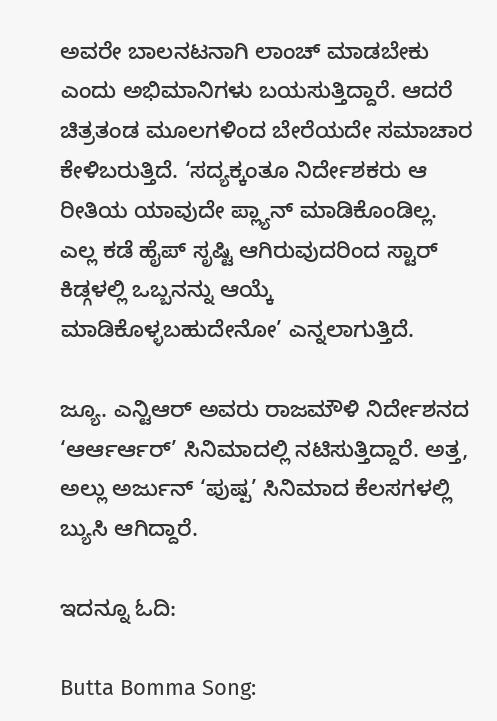ಅವರೇ ಬಾಲನಟನಾಗಿ ಲಾಂಚ್ ಮಾಡಬೇಕು ಎಂದು ಅಭಿಮಾನಿಗಳು ಬಯಸುತ್ತಿದ್ದಾರೆ. ಆದರೆ ಚಿತ್ರತಂಡ ಮೂಲಗಳಿಂದ ಬೇರೆಯದೇ ಸಮಾಚಾರ ಕೇಳಿಬರುತ್ತಿದೆ. ‘ಸದ್ಯಕ್ಕಂತೂ ನಿರ್ದೇಶಕರು ಆ ರೀತಿಯ ಯಾವುದೇ ಪ್ಲ್ಯಾನ್ ಮಾಡಿಕೊಂಡಿಲ್ಲ. ಎಲ್ಲ ಕಡೆ ಹೈಪ್ ಸೃಷ್ಟಿ ಆಗಿರುವುದರಿಂದ ಸ್ಟಾರ್ ಕಿಡ್ಗಳಲ್ಲಿ ಒಬ್ಬನನ್ನು ಆಯ್ಕೆ ಮಾಡಿಕೊಳ್ಳಬಹುದೇನೋ’ ಎನ್ನಲಾಗುತ್ತಿದೆ.

ಜ್ಯೂ. ಎನ್ಟಿಆರ್ ಅವರು ರಾಜಮೌಳಿ ನಿರ್ದೇಶನದ ‘ಆರ್ಆರ್ಆರ್’ ಸಿನಿಮಾದಲ್ಲಿ ನಟಿಸುತ್ತಿದ್ದಾರೆ. ಅತ್ತ, ಅಲ್ಲು ಅರ್ಜುನ್ ‘ಪುಷ್ಪ’ ಸಿನಿಮಾದ ಕೆಲಸಗಳಲ್ಲಿ ಬ್ಯುಸಿ ಆಗಿದ್ದಾರೆ.

ಇದನ್ನೂ ಓದಿ:

Butta Bomma Song: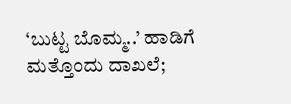‘ಬುಟ್ಟ ಬೊಮ್ಮ..’ ಹಾಡಿಗೆ ಮತ್ತೊಂದು ದಾಖಲೆ;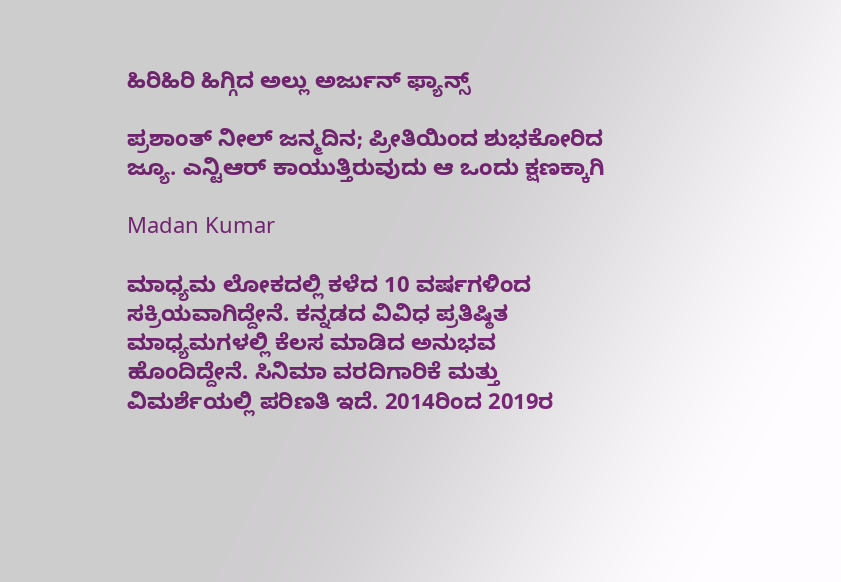ಹಿರಿಹಿರಿ ಹಿಗ್ಗಿದ ಅಲ್ಲು ಅರ್ಜುನ್ ಫ್ಯಾನ್ಸ್

ಪ್ರಶಾಂತ್ ನೀಲ್ ಜನ್ಮದಿನ; ಪ್ರೀತಿಯಿಂದ ಶುಭಕೋರಿದ ಜ್ಯೂ. ಎನ್ಟಿಆರ್ ಕಾಯುತ್ತಿರುವುದು ಆ ಒಂದು ಕ್ಷಣಕ್ಕಾಗಿ

Madan Kumar

ಮಾಧ್ಯಮ ಲೋಕದಲ್ಲಿ ಕಳೆದ 10 ವರ್ಷಗಳಿಂದ ಸಕ್ರಿಯವಾಗಿದ್ದೇನೆ. ಕನ್ನಡದ ವಿವಿಧ ಪ್ರತಿಷ್ಠಿತ ಮಾಧ್ಯಮಗಳಲ್ಲಿ ಕೆಲಸ ಮಾಡಿದ ಅನುಭವ ಹೊಂದಿದ್ದೇನೆ. ಸಿನಿಮಾ ವರದಿಗಾರಿಕೆ ಮತ್ತು ವಿಮರ್ಶೆಯಲ್ಲಿ ಪರಿಣತಿ ಇದೆ. 2014ರಿಂದ 2019ರ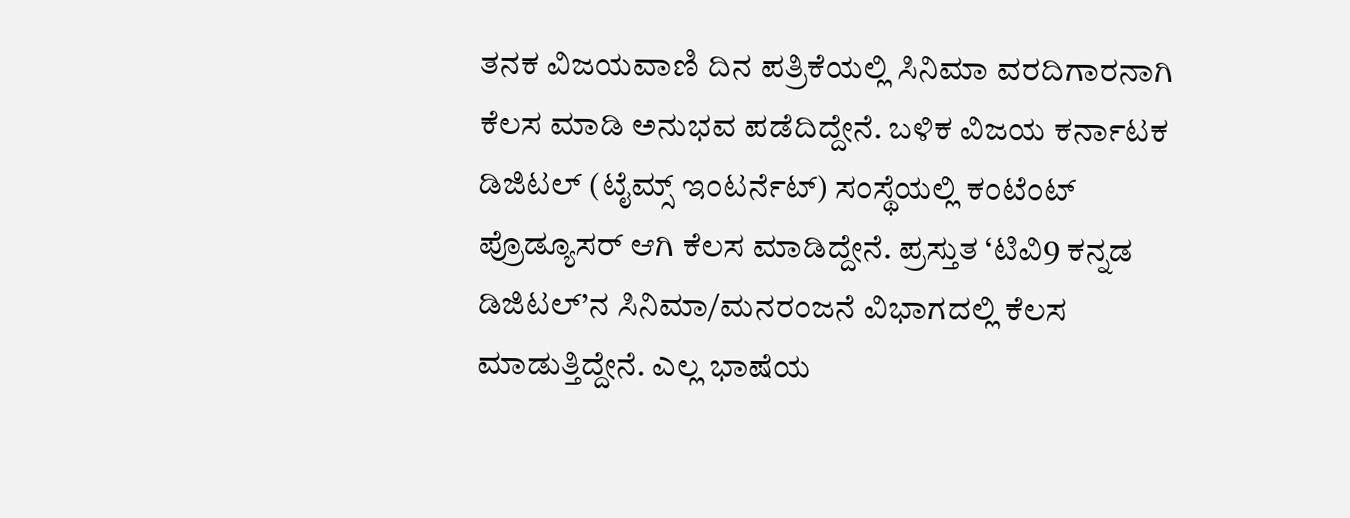ತನಕ ವಿಜಯವಾಣಿ ದಿನ ಪತ್ರಿಕೆಯಲ್ಲಿ ಸಿನಿಮಾ ವರದಿಗಾರನಾಗಿ ಕೆಲಸ ಮಾಡಿ ಅನುಭವ ಪಡೆದಿದ್ದೇನೆ. ಬಳಿಕ ವಿಜಯ ಕರ್ನಾಟಕ ಡಿಜಿಟಲ್ (ಟೈಮ್ಸ್ ಇಂಟರ್ನೆಟ್) ಸಂಸ್ಥೆಯಲ್ಲಿ ಕಂಟೆಂಟ್ ಪ್ರೊಡ್ಯೂಸರ್ ಆಗಿ ಕೆಲಸ ಮಾಡಿದ್ದೇನೆ. ಪ್ರಸ್ತುತ ‘ಟಿವಿ9 ಕನ್ನಡ ಡಿಜಿಟಲ್’ನ ಸಿನಿಮಾ/ಮನರಂಜನೆ ವಿಭಾಗದಲ್ಲಿ ಕೆಲಸ ಮಾಡುತ್ತಿದ್ದೇನೆ. ಎಲ್ಲ ಭಾಷೆಯ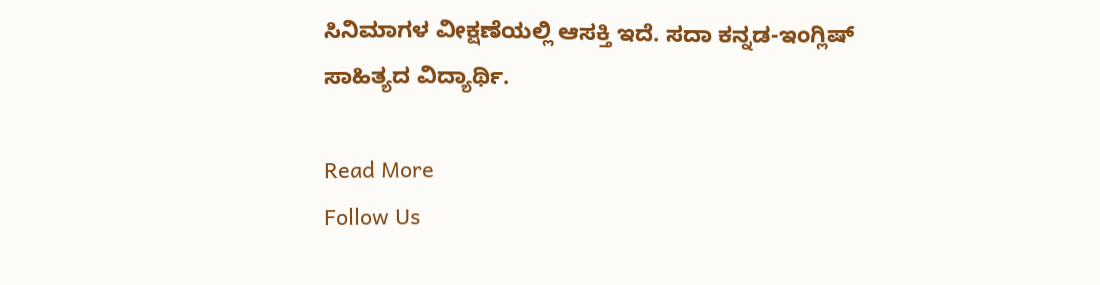ಸಿನಿಮಾಗಳ ವೀಕ್ಷಣೆಯಲ್ಲಿ ಆಸಕ್ತಿ ಇದೆ. ಸದಾ ಕನ್ನಡ-ಇಂಗ್ಲಿಷ್ ಸಾಹಿತ್ಯದ ವಿದ್ಯಾರ್ಥಿ.

Read More
Follow Us